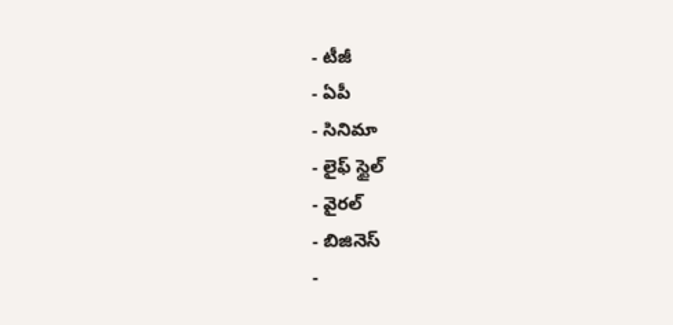- టీజీ
- ఏపీ
- సినిమా
- లైఫ్ స్టైల్
- వైరల్
- బిజినెస్
-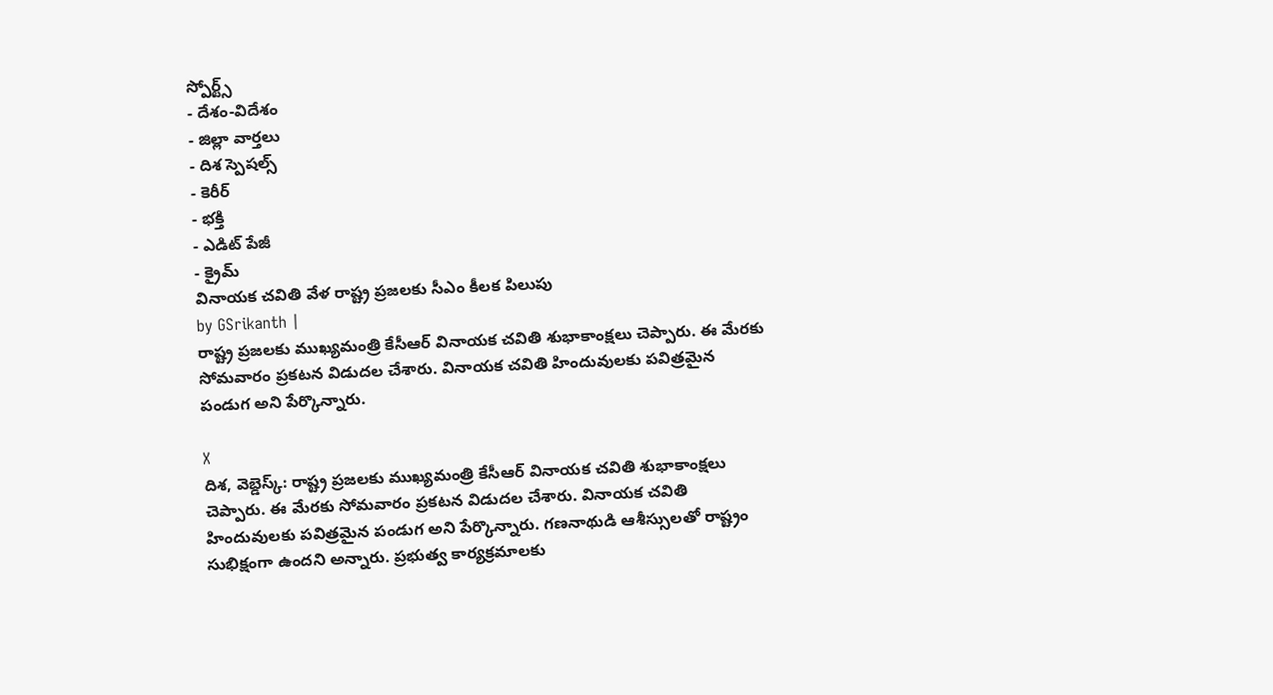స్పోర్ట్స్
- దేశం-విదేశం
- జిల్లా వార్తలు
- దిశ స్పెషల్స్
- కెరీర్
- భక్తి
- ఎడిట్ పేజీ
- క్రైమ్
వినాయక చవితి వేళ రాష్ట్ర ప్రజలకు సీఎం కీలక పిలుపు
by GSrikanth |
రాష్ట్ర ప్రజలకు ముఖ్యమంత్రి కేసీఆర్ వినాయక చవితి శుభాకాంక్షలు చెప్పారు. ఈ మేరకు సోమవారం ప్రకటన విడుదల చేశారు. వినాయక చవితి హిందువులకు పవిత్రమైన పండుగ అని పేర్కొన్నారు.

X
దిశ, వెబ్డెస్క్: రాష్ట్ర ప్రజలకు ముఖ్యమంత్రి కేసీఆర్ వినాయక చవితి శుభాకాంక్షలు చెప్పారు. ఈ మేరకు సోమవారం ప్రకటన విడుదల చేశారు. వినాయక చవితి హిందువులకు పవిత్రమైన పండుగ అని పేర్కొన్నారు. గణనాథుడి ఆశీస్సులతో రాష్ట్రం సుభిక్షంగా ఉందని అన్నారు. ప్రభుత్వ కార్యక్రమాలకు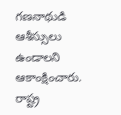గణనాథుడి ఆశీస్సులు ఉండాలని ఆకాంక్షించారు. రాష్ట్ర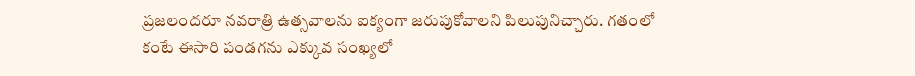ప్రజలందరూ నవరాత్రి ఉత్సవాలను ఐక్యంగా జరుపుకోవాలని పిలుపునిచ్చారు. గతంలో కంటే ఈసారి పండగను ఎక్కువ సంఖ్యలో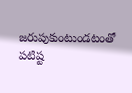జరుపుకుంటుండటంతో పటిష్ట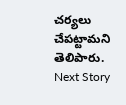చర్యలు చేపట్టామని తెలిపారు.
Next Story